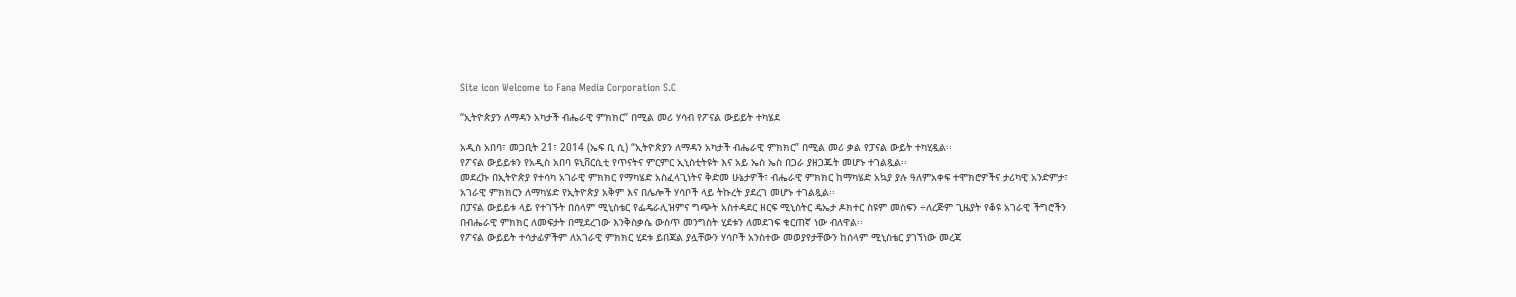Site icon Welcome to Fana Media Corporation S.C

“ኢትዮጵያን ለማዳን አካታች ብሔራዊ ምክክር” በሚል መሪ ሃሳብ የፖናል ውይይት ተካሄደ

አዲስ አበባ፣ መጋቢት 21፣ 2014 (ኤፍ ቢ ሲ) “ኢትዮጵያን ለማዳን አካታች ብሔራዊ ምክክር” በሚል መሪ ቃል የፓናል ውይት ተካሂዷል፡፡
የፖናል ውይይቱን የአዲስ አበባ ዩኒቨርሲቲ የጥናትና ምርምር ኢኒስቲትዩት እና አይ ኤስ ኤስ በጋራ ያዘጋጁት መሆኑ ተገልጿል፡፡
መደረኩ በኢትዮጵያ የተሳካ አገራዊ ምክክር የማካሄድ አስፈላጊነትና ቅድመ ሁኔታዎች፣ ብሔራዊ ምክክር ከማካሄድ አኳያ ያሉ ዓለምአቀፍ ተሞክሮዎችና ታሪካዊ አንድምታ፣ አገራዊ ምክክርን ለማካሄድ የኢትዮጵያ አቅም እና በሌሎች ሃሳቦች ላይ ትኩረት ያደረገ መሆኑ ተገልጿል፡፡
በፓናል ውይይቱ ላይ የተገኙት በሰላም ሚኒስቴር የፌዴራሊዝምና ግጭት አስተዳደር ዘርፍ ሚኒስትር ዴኤታ ዶክተር ስዩም መስፍን ÷ለረጅም ጊዜያት የቆዩ አገራዊ ችግሮችን በብሔራዊ ምክክር ለመፍታት በሚደረገው እንቅስቃሴ ውስጥ መንግስት ሂደቱን ለመደገፍ ቁርጠኛ ነው ብለዋል፡፡
የፖናል ውይይት ተሳታፊዎችም ለአገራዊ ምክክር ሂደቱ ይበጃል ያሏቸውን ሃሳቦች አንስተው መወያየታቸውን ከሰላም ሚኒስቴር ያገኘነው መረጃ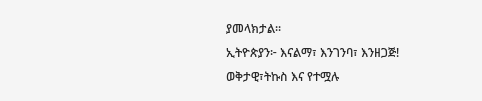ያመላክታል፡፡
ኢትዮጵያን፦ እናልማ፣ እንገንባ፣ እንዘጋጅ!
ወቅታዊ፣ትኩስ እና የተሟሉ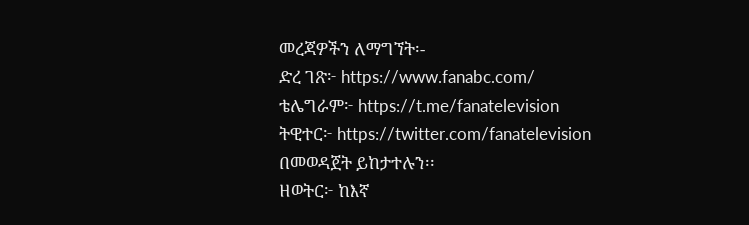መረጃዎችን ለማግኘት፡-
ድረ ገጽ፦ https://www.fanabc.com/
ቴሌግራም፦ https://t.me/fanatelevision
ትዊተር፦ https://twitter.com/fanatelevision በመወዳጀት ይከታተሉን፡፡
ዘወትር፦ ከእኛ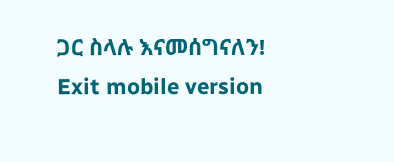ጋር ስላሉ እናመሰግናለን!
Exit mobile version